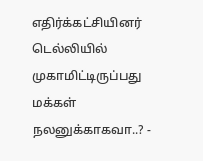எதிர்க்கட்சியினர் டெல்லியில் முகாமிட்டிருப்பது மக்கள் நலனுக்காகவா..? -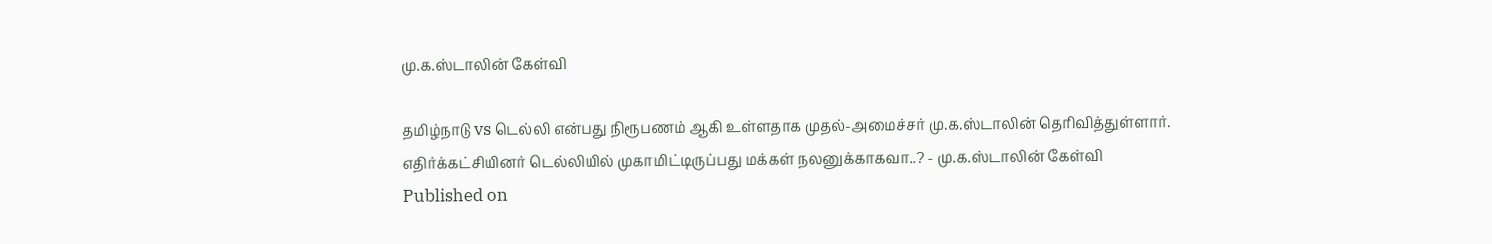மு.க.ஸ்டாலின் கேள்வி

தமிழ்நாடு vs டெல்லி என்பது நிரூபணம் ஆகி உள்ளதாக முதல்-அமைச்சர் மு.க.ஸ்டாலின் தெரிவித்துள்ளார்.
எதிர்க்கட்சியினர் டெல்லியில் முகாமிட்டிருப்பது மக்கள் நலனுக்காகவா..? - மு.க.ஸ்டாலின் கேள்வி
Published on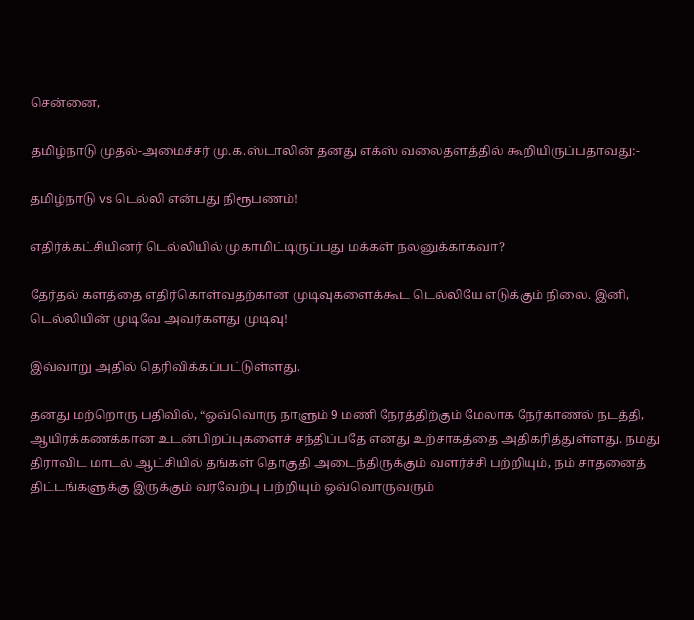சென்னை,

தமிழ்நாடு முதல்-அமைச்சர் மு.க.ஸ்டாலின் தனது எக்ஸ் வலைதளத்தில் கூறியிருப்பதாவது:-

தமிழ்நாடு vs டெல்லி என்பது நிரூபணம்!

எதிர்க்கட்சியினர் டெல்லியில் முகாமிட்டிருப்பது மக்கள் நலனுக்காகவா?

தேர்தல் களத்தை எதிர்கொள்வதற்கான முடிவுகளைக்கூட டெல்லியே எடுக்கும் நிலை. இனி, டெல்லியின் முடிவே அவர்களது முடிவு!

இவ்வாறு அதில் தெரிவிக்கப்பட்டுள்ளது.

தனது மற்றொரு பதிவில், “ஒவ்வொரு நாளும் 9 மணி நேரத்திற்கும் மேலாக நேர்காணல் நடத்தி, ஆயிரக்கணக்கான உடன்பிறப்புகளைச் சந்திப்பதே எனது உற்சாகத்தை அதிகரித்துள்ளது. நமது திராவிட மாடல் ஆட்சியில் தங்கள் தொகுதி அடைந்திருக்கும் வளர்ச்சி பற்றியும், நம் சாதனைத் திட்டங்களுக்கு இருக்கும் வரவேற்பு பற்றியும் ஒவ்வொருவரும்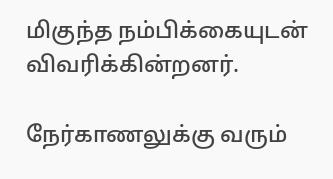மிகுந்த நம்பிக்கையுடன் விவரிக்கின்றனர்.

நேர்காணலுக்கு வரும்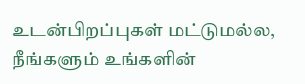உடன்பிறப்புகள் மட்டுமல்ல, நீங்களும் உங்களின்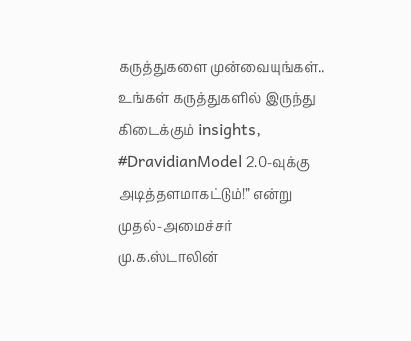கருத்துகளை முன்வையுங்கள்.. உங்கள் கருத்துகளில் இருந்து கிடைக்கும் insights, #DravidianModel 2.0-வுக்கு அடித்தளமாகட்டும்!” என்று முதல்-அமைச்சர் மு.க.ஸ்டாலின்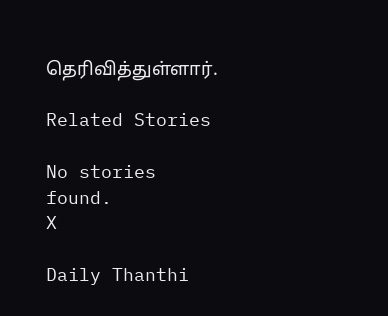தெரிவித்துள்ளார்.

Related Stories

No stories found.
X

Daily Thanthi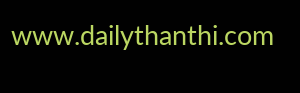www.dailythanthi.com